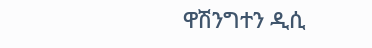ዋሽንግተን ዲሲ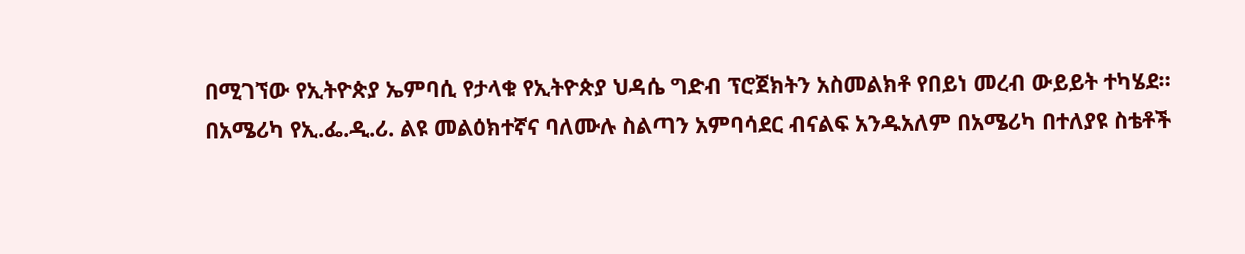በሚገኘው የኢትዮጵያ ኤምባሲ የታላቁ የኢትዮጵያ ህዳሴ ግድብ ፕሮጀክትን አስመልክቶ የበይነ መረብ ውይይት ተካሄደ።
በአሜሪካ የኢ.ፌ.ዲ.ሪ. ልዩ መልዕክተኛና ባለሙሉ ስልጣን አምባሳደር ብናልፍ አንዱአለም በአሜሪካ በተለያዩ ስቴቶች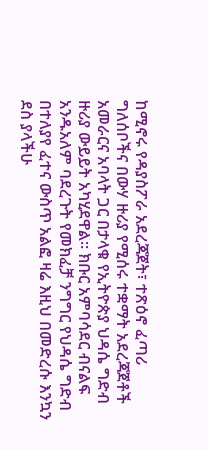ከሚኖሩ የዳያስፖራ አደረጃጀት፣ ተጽዕኖ ፈጣሪ ግለሰቦችና በውሃ ዙሪያ የሚሰሩ ተቋማት አደረጃጀቶች አመራርና አባላት ጋር በታላቁ የኢትዮጵያ ህዳሴ ግድብ ዙሪያ ውይይት አካሂደዋል፡፡ ክቡር አምባሳደር ብናልፍ አንዱአለም ባደረጉት የመክፈቻ ንግግር የህዳሴ ግድብ በተለያየ ፈተና ውስጥ አልፎ ዛሬ እዚህ በመድረሱ እንኳን ደስ ያላችሁ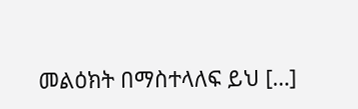መልዕክት በማስተላለፍ ይህ […]